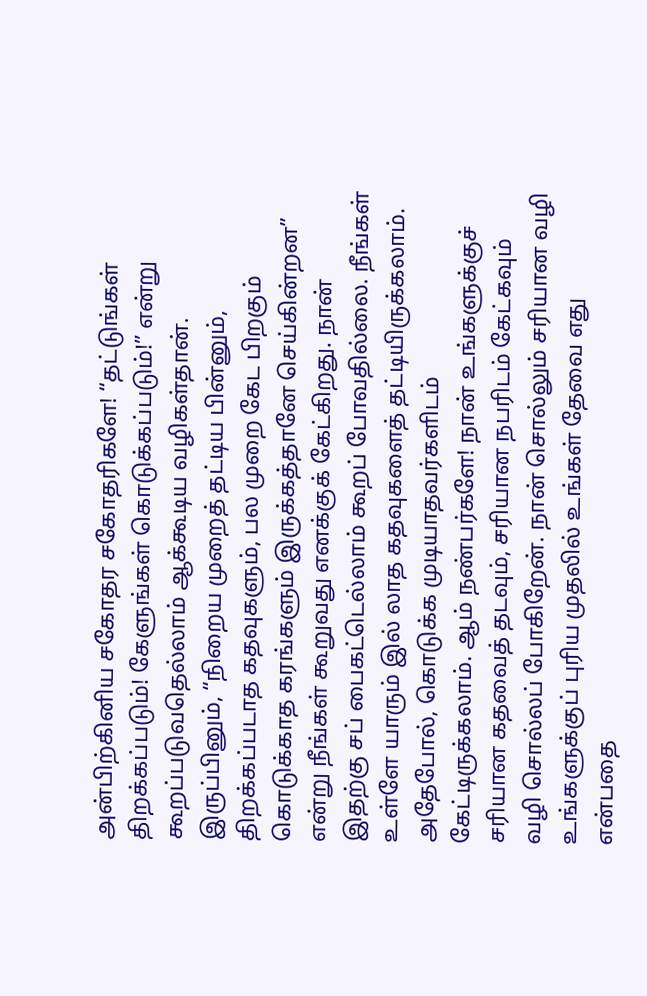அன்பிற்கினிய சகோதர சகோதரிகளே! “தட்டுங்கள் திறக்கப்படும்! கேளுங்கள் கொடுக்கப்படும்!” என்று கூறப்படுவதெல்லாம் ஆக்கூடிய வழிகள்தான். இருப்பினும், “நிறைய முறைத் தட்டிய பின்னும், திறக்கப்படாத கதவுகளும், பல முறை கேட பிறகும் கொடுக்காத கரங்களும் இருக்கத்தானே செய்கின்றன” என்று நீங்கள் கூறுவது எனக்குக் கேட்கிறது. நான் இதற்கு சப் பைகட்டெல்லாம் கூறப் போவதில்லை. நீங்கள் உள்ளே யாரும் இல் லாத கதவுகளைத் தட்டியிருக்கலாம். அதேபோல், கொடுக்க முடியாதவர்களிடம் கேட்டிருக்கலாம். ஆம் நண்பர்களே! நான் உங்களுக்குச் சரியான கதவைத் தடவும், சரியான நபரிடம் கேட்கவும் வழி சொல்லப் போகிறேன். நான் சொல்லும் சரியான வழி உங்களுக்குப் புரிய முதலில் உங்கள் தேவை எது என்பதை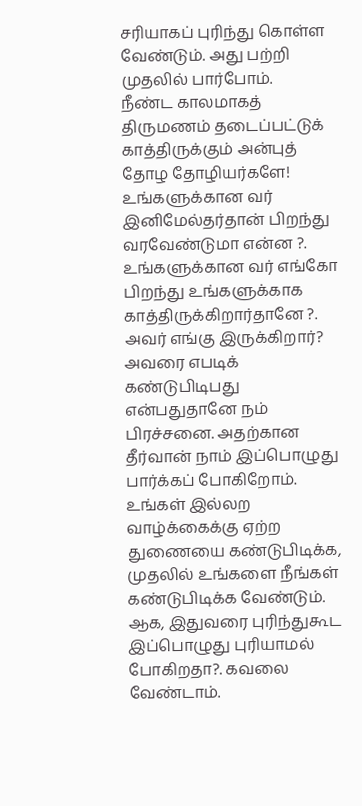சரியாகப் புரிந்து கொள்ள வேண்டும். அது பற்றி முதலில் பார்போம்.
நீண்ட காலமாகத் திருமணம் தடைப்பட்டுக் காத்திருக்கும் அன்புத் தோழ தோழியர்களே! உங்களுக்கான வர் இனிமேல்தர்தான் பிறந்து வரவேண்டுமா என்ன ?. உங்களுக்கான வர் எங்கோ பிறந்து உங்களுக்காக காத்திருக்கிறார்தானே ?. அவர் எங்கு இருக்கிறார்? அவரை எபடிக் கண்டுபிடிபது என்பதுதானே நம் பிரச்சனை. அதற்கான தீர்வான் நாம் இப்பொழுது பார்க்கப் போகிறோம். உங்கள் இல்லற வாழ்க்கைக்கு ஏற்ற துணையை கண்டுபிடிக்க, முதலில் உங்களை நீங்கள் கண்டுபிடிக்க வேண்டும். ஆக, இதுவரை புரிந்துகூட இப்பொழுது புரியாமல் போகிறதா?. கவலை வேண்டாம்.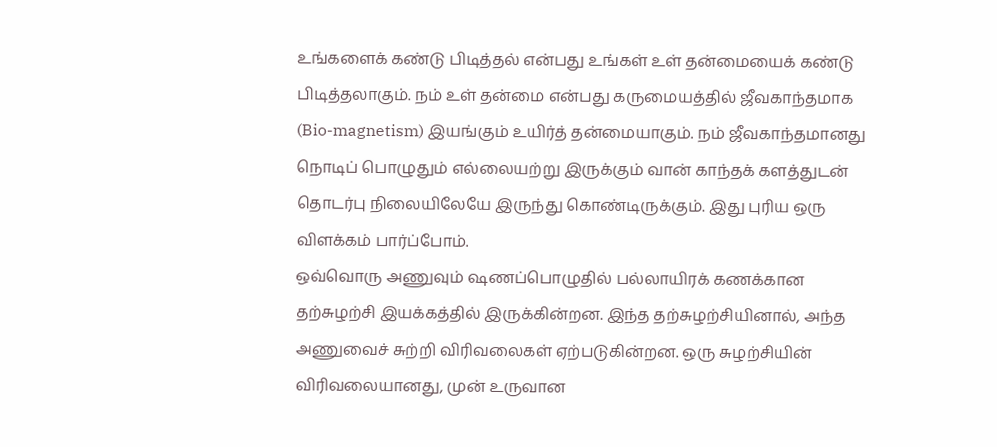உங்களைக் கண்டு பிடித்தல் என்பது உங்கள் உள் தன்மையைக் கண்டு பிடித்தலாகும். நம் உள் தன்மை என்பது கருமையத்தில் ஜீவகாந்தமாக
(Bio-magnetism) இயங்கும் உயிர்த் தன்மையாகும். நம் ஜீவகாந்தமானது நொடிப் பொழுதும் எல்லையற்று இருக்கும் வான் காந்தக் களத்துடன் தொடர்பு நிலையிலேயே இருந்து கொண்டிருக்கும். இது புரிய ஒரு விளக்கம் பார்ப்போம்.
ஒவ்வொரு அணுவும் ஷணப்பொழுதில் பல்லாயிரக் கணக்கான தற்சுழற்சி இயக்கத்தில் இருக்கின்றன. இந்த தற்சுழற்சியினால், அந்த அணுவைச் சுற்றி விரிவலைகள் ஏற்படுகின்றன. ஒரு சுழற்சியின் விரிவலையானது, முன் உருவான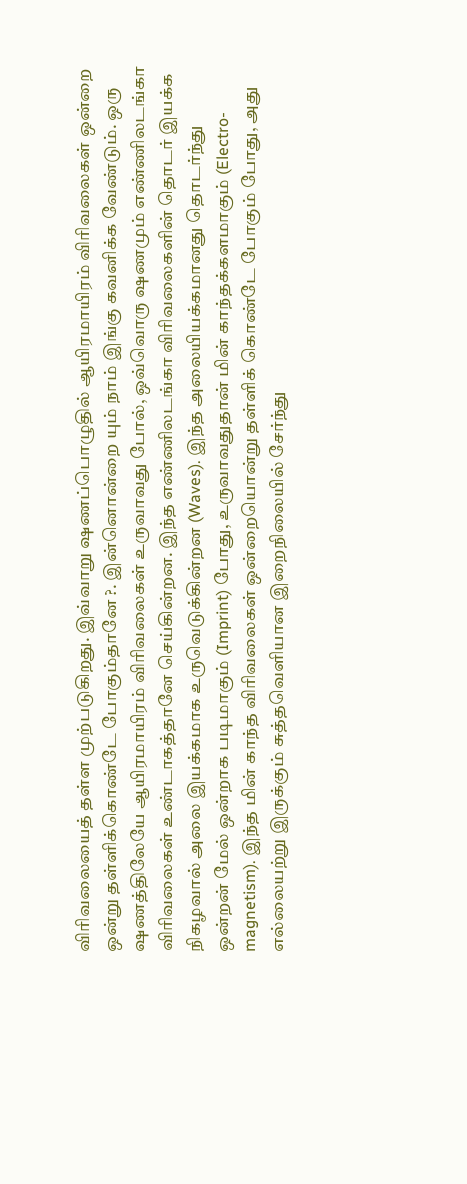விரிவலையைத் தள்ள முற்படுகிறது. இவ்வாறு ஷணப்பொழுதில் ஆயிரமாயிரம் விரிவலைகள் ஒன்றை ஒன்று தள்ளிக்கொண்டே போகும்தானே ?. இன்னொன்றை யும் நாம் இங்கு கவனிக்க வேண்டும். ஒரு ஷணத்திலேயே ஆயிரமாயிரம் விரிவலைகள் உருவாவது போல், ஒவ்வொரு ஷணமும் எண்ணிலடங்கா விரிவலைகள் உண்டாகத்தானே செய்கின்றன. இந்த எண்ணிலடங்கா விரிவலைகளின் தொடர் இயக்க நிகழவால் அலை இயக்கமாக உருவெடுக்கின்றன (Waves). இந்த அலையியக்கமானது தொடர்ந்து ஒன்றன் மேல் ஒன்றாக படிமாகும் (Imprint) போது, உருவாவதுதான் மின் காந்தக்களமாகும் (Electro-magnetism). இந்த மின் காந்த விரிவலைகள் ஒன்றையொன்று தள்ளிக் கொண்டே போகும் போது, அது எல்லையற்று இருக்கும் சுத்தவெளியான இறைநிலையில் சேர்ந்து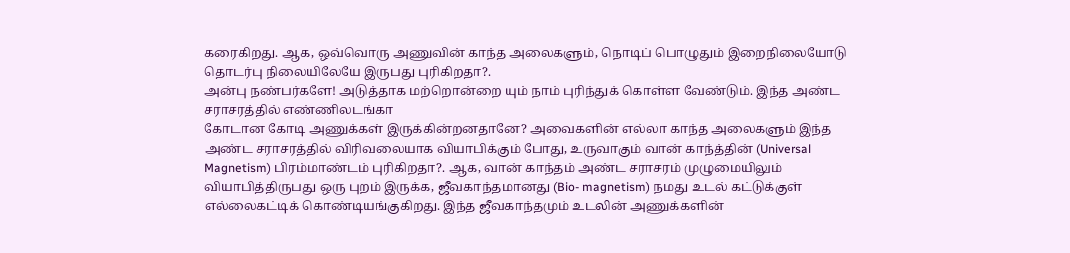கரைகிறது. ஆக, ஒவ்வொரு அணுவின் காந்த அலைகளும், நொடிப் பொழுதும் இறைநிலையோடு தொடர்பு நிலையிலேயே இருபது புரிகிறதா?.
அன்பு நண்பர்களே! அடுத்தாக மற்றொன்றை யும் நாம் புரிந்துக் கொள்ள வேண்டும். இந்த அண்ட சராசரத்தில் எண்ணிலடங்கா
கோடான கோடி அணுக்கள் இருக்கின்றனதானே? அவைகளின் எல்லா காந்த அலைகளும் இந்த அண்ட சராசரத்தில் விரிவலையாக வியாபிக்கும் போது, உருவாகும் வான் காந்த்தின் (Universal Magnetism) பிரம்மாண்டம் புரிகிறதா?. ஆக, வான் காந்தம் அண்ட சராசரம் முழுமையிலும் வியாபித்திருபது ஒரு புறம் இருக்க, ஜீவகாந்தமானது (Bio- magnetism) நமது உடல் கட்டுக்குள் எல்லைகட்டிக் கொண்டியங்குகிறது. இந்த ஜீவகாந்தமும் உடலின் அணுக்களின்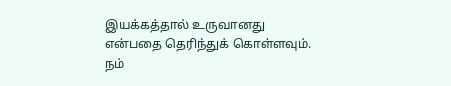இயக்கத்தால் உருவானது என்பதை தெரிந்துக் கொள்ளவும். நம்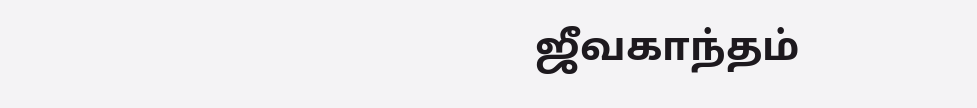ஜீவகாந்தம்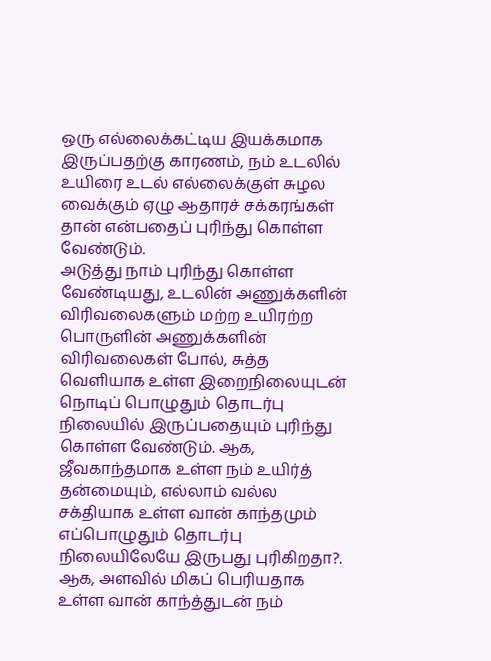ஒரு எல்லைக்கட்டிய இயக்கமாக இருப்பதற்கு காரணம், நம் உடலில் உயிரை உடல் எல்லைக்குள் சுழல வைக்கும் ஏழு ஆதாரச் சக்கரங்கள் தான் என்பதைப் புரிந்து கொள்ள வேண்டும்.
அடுத்து நாம் புரிந்து கொள்ள வேண்டியது, உடலின் அணுக்களின் விரிவலைகளும் மற்ற உயிரற்ற பொருளின் அணுக்களின் விரிவலைகள் போல், சுத்த வெளியாக உள்ள இறைநிலையுடன் நொடிப் பொழுதும் தொடர்பு நிலையில் இருப்பதையும் புரிந்து கொள்ள வேண்டும். ஆக, ஜீவகாந்தமாக உள்ள நம் உயிர்த் தன்மையும், எல்லாம் வல்ல சக்தியாக உள்ள வான் காந்தமும் எப்பொழுதும் தொடர்பு நிலையிலேயே இருபது புரிகிறதா?. ஆக, அளவில் மிகப் பெரியதாக உள்ள வான் காந்த்துடன் நம்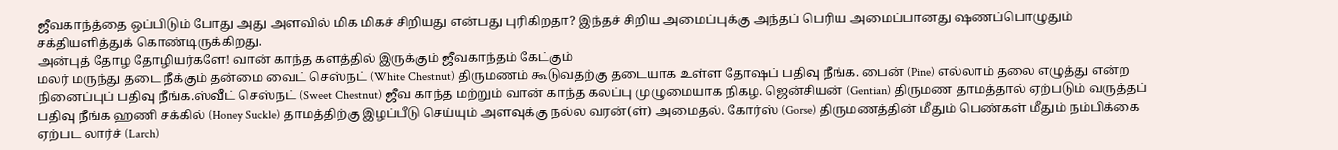ஜீவகாந்த்தை ஒப்பிடும் போது அது அளவில் மிக மிகச் சிறியது என்பது புரிகிறதா? இந்தச் சிறிய அமைப்புக்கு அந்தப் பெரிய அமைப்பானது ஷணப்பொழுதும் சக்தியளித்துக் கொண்டிருக்கிறது.
அன்புத் தோழ தோழியர்களே! வான் காந்த களத்தில் இருக்கும் ஜீவகாந்தம் கேட்கும்
மலர் மருந்து தடை நீக்கும் தன்மை வைட் செஸ்நட் (White Chestnut) திருமணம் கூடுவதற்கு தடையாக உள்ள தோஷப் பதிவு நீங்க. பைன் (Pine) எல்லாம் தலை எழுத்து என்ற நினைப்புப் பதிவு நீங்க.ஸ்வீட் செஸ்நட் (Sweet Chestnut) ஜீவ காந்த மற்றும் வான் காந்த கலப்பு முழுமையாக நிகழ. ஜென்சியன் (Gentian) திருமண தாமத்தால் ஏற்படும் வருத்தப் பதிவு நீங்க ஹணி சக்கில் (Honey Suckle) தாமத்திற்கு இழப்பீடு செய்யும் அளவுக்கு நல்ல வரன்(ள்) அமைதல். கோர்ஸ் (Gorse) திருமணத்தின் மீதும் பெண்கள் மீதும் நம்பிக்கை ஏற்பட லார்ச் (Larch)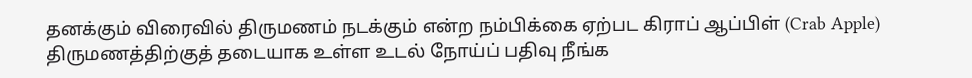தனக்கும் விரைவில் திருமணம் நடக்கும் என்ற நம்பிக்கை ஏற்பட கிராப் ஆப்பிள் (Crab Apple) திருமணத்திற்குத் தடையாக உள்ள உடல் நோய்ப் பதிவு நீங்க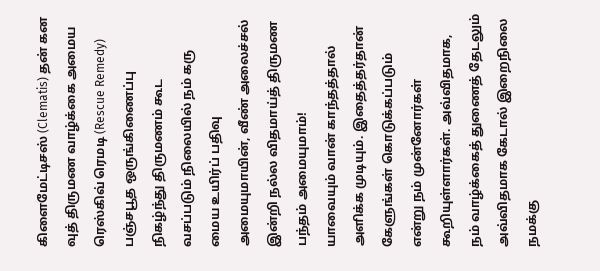கிளைமேட்டிசஸ் (Clematis) தன் கன வுத் திருமண வாழ்க்கை அமைய ரெஸ்கிவ் ரெமடி (Rescue Remedy) பஞ்சபூத ஒருங்கிணைப்பு நிகழ்ந்து திருமணம் கூட
வசப்படும் நிலையில் நம் கரு மைய உயிர்ப் பதிவு அமையுமாயின், வீண் அலைச்சல் இன்றி நல்ல விதமாய்த் திருமண பந்தம் அமையுமாம்!
யாவையும் வான் காந்தத்தால் அளிக்க முடியும். இதைத்தர்தான் கேளுங்கள் கொடுக்கப்படும் என்று நம் முன்னோர்கள் கூறியுள்ளார்கள். அவ்விதமாக, நம் வாழ்க்கைத் துணைத் தேடலும் அவ்விதமாக கேடால் இறைநிலை நமக்கு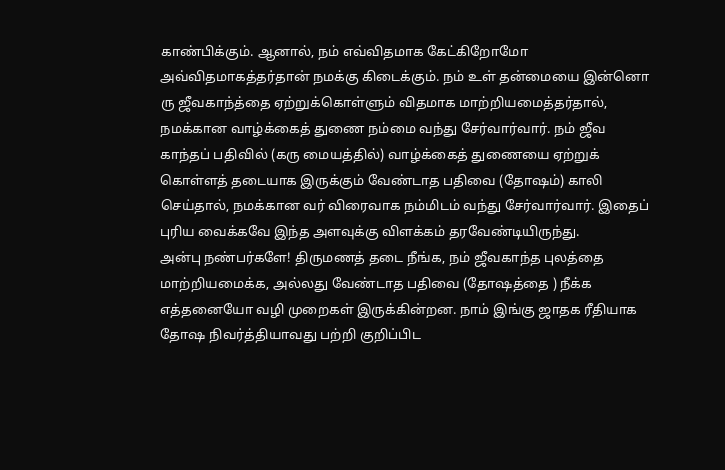காண்பிக்கும். ஆனால், நம் எவ்விதமாக கேட்கிறோமோ அவ்விதமாகத்தர்தான் நமக்கு கிடைக்கும். நம் உள் தன்மையை இன்னொ ரு ஜீவகாந்த்தை ஏற்றுக்கொள்ளும் விதமாக மாற்றியமைத்தர்தால், நமக்கான வாழ்க்கைத் துணை நம்மை வந்து சேர்வார்வார். நம் ஜீவ காந்தப் பதிவில் (கரு மையத்தில்) வாழ்க்கைத் துணையை ஏற்றுக் கொள்ளத் தடையாக இருக்கும் வேண்டாத பதிவை (தோஷம்) காலி செய்தால், நமக்கான வர் விரைவாக நம்மிடம் வந்து சேர்வார்வார். இதைப் புரிய வைக்கவே இந்த அளவுக்கு விளக்கம் தரவேண்டியிருந்து.
அன்பு நண்பர்களே! திருமணத் தடை நீங்க, நம் ஜீவகாந்த புலத்தை மாற்றியமைக்க, அல்லது வேண்டாத பதிவை (தோஷத்தை ) நீக்க எத்தனையோ வழி முறைகள் இருக்கின்றன. நாம் இங்கு ஜாதக ரீதியாக தோஷ நிவர்த்தியாவது பற்றி குறிப்பிட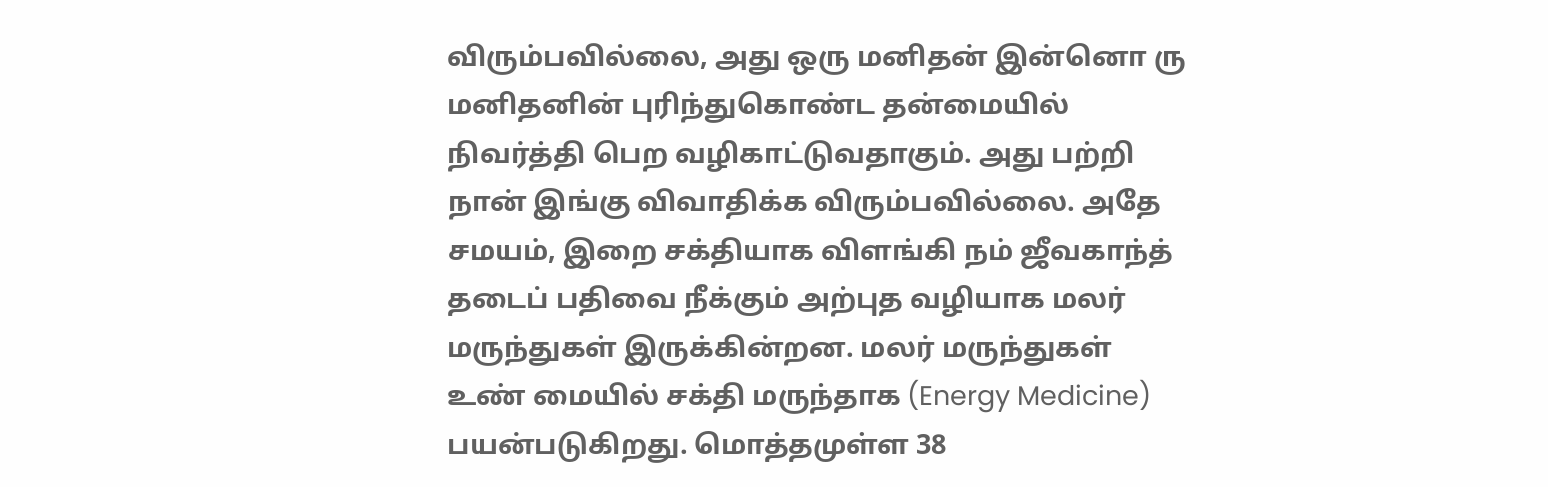விரும்பவில்லை, அது ஒரு மனிதன் இன்னொ ரு மனிதனின் புரிந்துகொண்ட தன்மையில் நிவர்த்தி பெற வழிகாட்டுவதாகும். அது பற்றி நான் இங்கு விவாதிக்க விரும்பவில்லை. அதே சமயம், இறை சக்தியாக விளங்கி நம் ஜீவகாந்த் தடைப் பதிவை நீக்கும் அற்புத வழியாக மலர் மருந்துகள் இருக்கின்றன. மலர் மருந்துகள் உண் மையில் சக்தி மருந்தாக (Energy Medicine) பயன்படுகிறது. மொத்தமுள்ள 38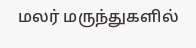மலர் மருந்துகளில்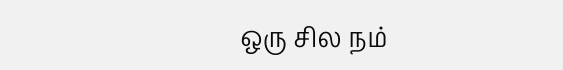ஒரு சில நம்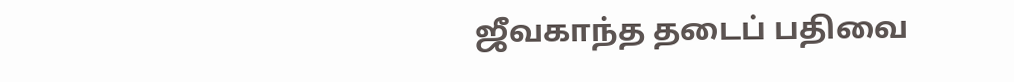ஜீவகாந்த தடைப் பதிவை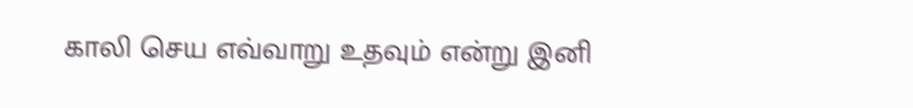காலி செய எவ்வாறு உதவும் என்று இனி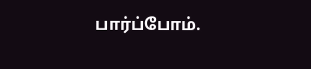பார்ப்போம்.